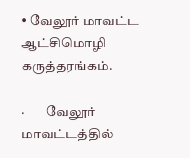• வேலூர் மாவட்ட ஆட்சிமொழி கருத்தரங்கம்.

·        வேலூர் மாவட்டத்தில்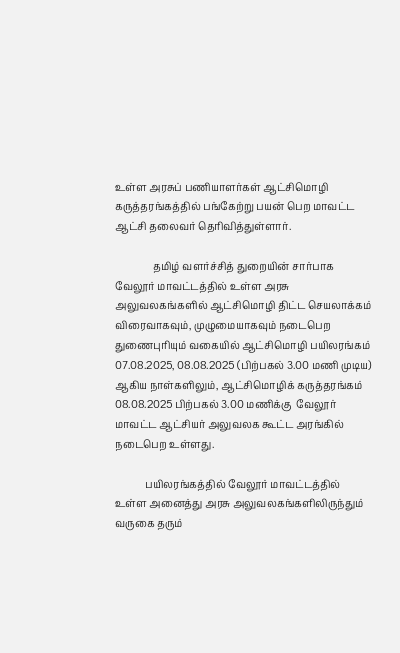உள்ள அரசுப் பணியாளர்கள் ஆட்சிமொழி கருத்தரங்கத்தில் பங்கேற்று பயன் பெற மாவட்ட ஆட்சி தலைவர் தெரிவித்துள்ளார்.

               தமிழ் வளர்ச்சித் துறையின் சார்பாக வேலூர் மாவட்டத்தில் உள்ள அரசு அலுவலகங்களில் ஆட்சிமொழி திட்ட செயலாக்கம் விரைவாகவும், முழுமையாகவும் நடைபெற துணைபுரியும் வகையில் ஆட்சிமொழி பயிலரங்கம் 07.08.2025, 08.08.2025 (பிற்பகல் 3.00 மணி முடிய) ஆகிய நாள்களிலும், ஆட்சிமொழிக் கருத்தரங்கம் 08.08.2025 பிற்பகல் 3.00 மணிக்கு  வேலூர்  மாவட்ட ஆட்சியர் அலுவலக கூட்ட அரங்கில் நடைபெற உள்ளது.

            பயிலரங்கத்தில் வேலூர் மாவட்டத்தில் உள்ள அனைத்து அரசு அலுவலகங்களிலிருந்தும் வருகை தரும்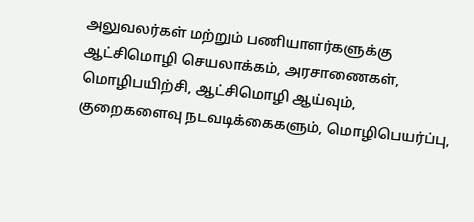அலுவலர்கள் மற்றும் பணியாளர்களுக்கு ஆட்சிமொழி செயலாக்கம், அரசாணைகள், மொழிபயிற்சி, ஆட்சிமொழி ஆய்வும், குறைகளைவு நடவடிக்கைகளும், மொழிபெயர்ப்பு,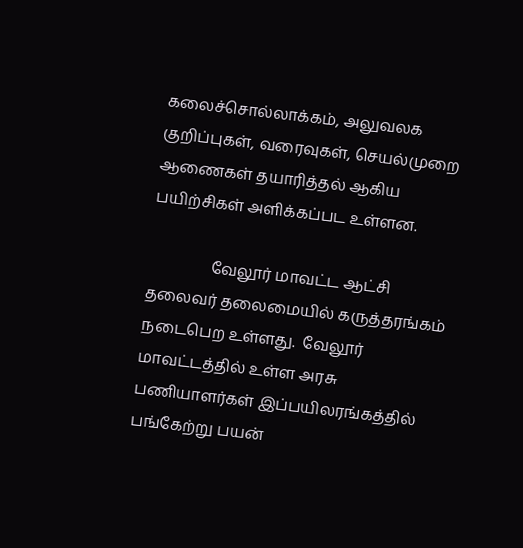கலைச்சொல்லாக்கம், அலுவலக குறிப்புகள், வரைவுகள், செயல்முறை ஆணைகள் தயாரித்தல் ஆகிய பயிற்சிகள் அளிக்கப்பட உள்ளன.

                வேலூர் மாவட்ட ஆட்சி தலைவர் தலைமையில் கருத்தரங்கம் நடைபெற உள்ளது.  வேலூர் மாவட்டத்தில் உள்ள அரசு பணியாளர்கள் இப்பயிலரங்கத்தில் பங்கேற்று பயன்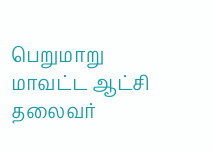பெறுமாறு மாவட்ட ஆட்சி தலைவர்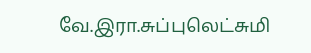வே.இரா.சுப்புலெட்சுமி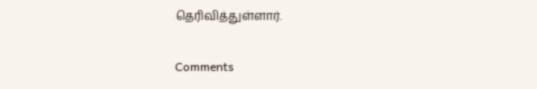தெரிவித்துள்ளார்.


Comments